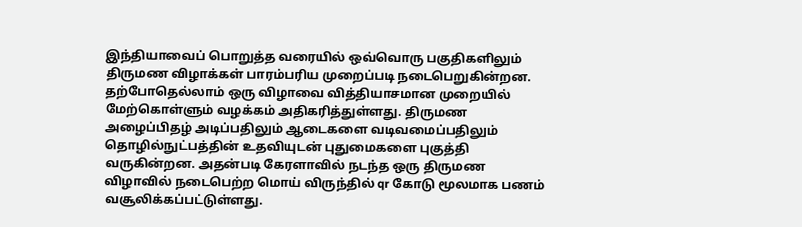இந்தியாவைப் பொறுத்த வரையில் ஒவ்வொரு பகுதிகளிலும் திருமண விழாக்கள் பாரம்பரிய முறைப்படி நடைபெறுகின்றன. தற்போதெல்லாம் ஒரு விழாவை வித்தியாசமான முறையில் மேற்கொள்ளும் வழக்கம் அதிகரித்துள்ளது. திருமண அழைப்பிதழ் அடிப்பதிலும் ஆடைகளை வடிவமைப்பதிலும் தொழில்நுட்பத்தின் உதவியுடன் புதுமைகளை புகுத்தி வருகின்றன. அதன்படி கேரளாவில் நடந்த ஒரு திருமண விழாவில் நடைபெற்ற மொய் விருந்தில் qr கோடு மூலமாக பணம் வசூலிக்கப்பட்டுள்ளது.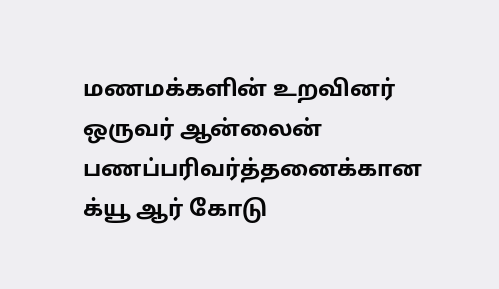மணமக்களின் உறவினர் ஒருவர் ஆன்லைன் பணப்பரிவர்த்தனைக்கான க்யூ ஆர் கோடு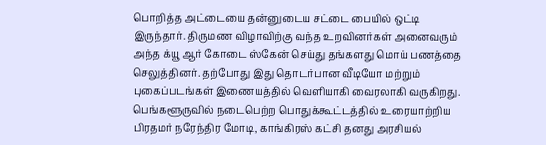பொறித்த அட்டையை தன்னுடைய சட்டை பையில் ஒட்டி இருந்தார். திருமண விழாவிற்கு வந்த உறவினர்கள் அனைவரும் அந்த க்யூ ஆர் கோடை ஸ்கேன் செய்து தங்களது மொய் பணத்தை செலுத்தினர். தற்போது இது தொடர்பான வீடியோ மற்றும் புகைப்படங்கள் இணையத்தில் வெளியாகி வைரலாகி வருகிறது.
பெங்களூருவில் நடைபெற்ற பொதுக்கூட்டத்தில் உரையாற்றிய பிரதமர் நரேந்திர மோடி, காங்கிரஸ் கட்சி தனது அரசியல்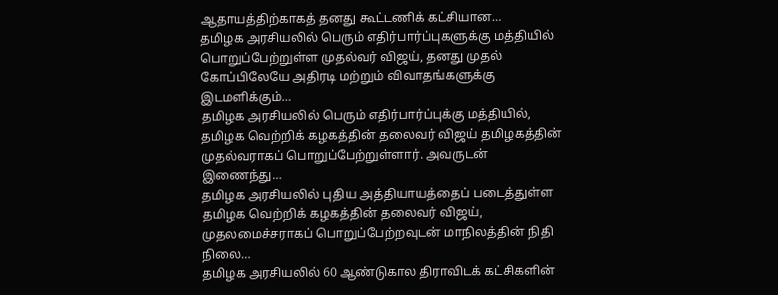ஆதாயத்திற்காகத் தனது கூட்டணிக் கட்சியான…
தமிழக அரசியலில் பெரும் எதிர்பார்ப்புகளுக்கு மத்தியில் பொறுப்பேற்றுள்ள முதல்வர் விஜய், தனது முதல் கோப்பிலேயே அதிரடி மற்றும் விவாதங்களுக்கு இடமளிக்கும்…
தமிழக அரசியலில் பெரும் எதிர்பார்ப்புக்கு மத்தியில், தமிழக வெற்றிக் கழகத்தின் தலைவர் விஜய் தமிழகத்தின் முதல்வராகப் பொறுப்பேற்றுள்ளார். அவருடன் இணைந்து…
தமிழக அரசியலில் புதிய அத்தியாயத்தைப் படைத்துள்ள தமிழக வெற்றிக் கழகத்தின் தலைவர் விஜய், முதலமைச்சராகப் பொறுப்பேற்றவுடன் மாநிலத்தின் நிதி நிலை…
தமிழக அரசியலில் 60 ஆண்டுகால திராவிடக் கட்சிகளின்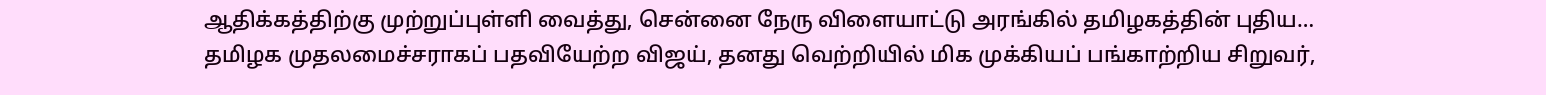ஆதிக்கத்திற்கு முற்றுப்புள்ளி வைத்து, சென்னை நேரு விளையாட்டு அரங்கில் தமிழகத்தின் புதிய…
தமிழக முதலமைச்சராகப் பதவியேற்ற விஜய், தனது வெற்றியில் மிக முக்கியப் பங்காற்றிய சிறுவர்,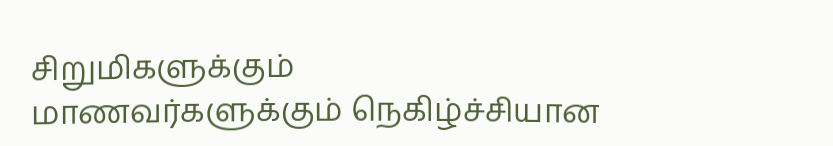சிறுமிகளுக்கும் மாணவர்களுக்கும் நெகிழ்ச்சியான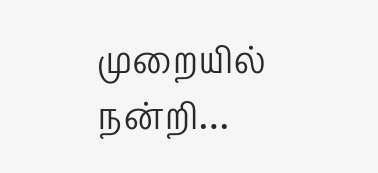முறையில் நன்றி…